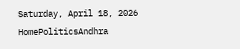Saturday, April 18, 2026
HomePoliticsAndhra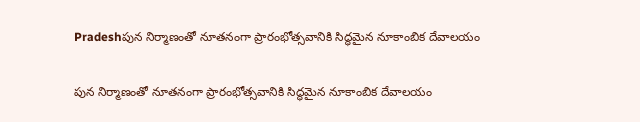Pradeshపున నిర్మాణంతో నూతనంగా ప్రారంభోత్సవానికి సిద్ధమైన నూకాంబిక దేవాలయం

పున నిర్మాణంతో నూతనంగా ప్రారంభోత్సవానికి సిద్ధమైన నూకాంబిక దేవాలయం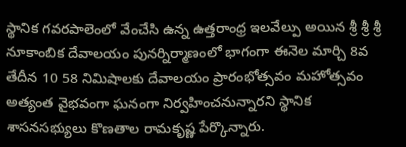స్థానిక గవరపాలెంలో వేంచేసి ఉన్న ఉత్తరాంధ్ర ఇలవేల్పు అయిన శ్రీ శ్రీ శ్రీ నూకాంబిక దేవాలయం పునర్నిర్మాణంలో భాగంగా ఈనెల మార్చి 8వ తేదీన 10 58 నిమిషాలకు దేవాలయం ప్రారంభోత్సవం మహోత్సవం అత్యంత వైభవంగా ఘనంగా నిర్వహించనున్నారని స్థానిక శాసనసభ్యులు కొణతాల రామకృష్ణ పేర్కొన్నారు.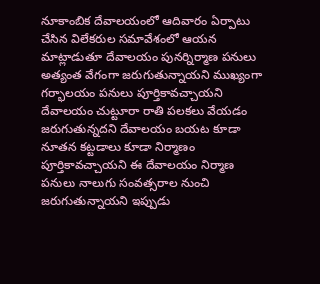నూకాంబిక దేవాలయంలో ఆదివారం ఏర్పాటు చేసిన విలేకరుల సమావేశంలో ఆయన మాట్లాడుతూ దేవాలయం పునర్నిర్మాణ పనులు అత్యంత వేగంగా జరుగుతున్నాయని ముఖ్యంగా గర్భాలయం పనులు పూర్తికావచ్చాయని దేవాలయం చుట్టూరా రాతి పలకలు వేయడం జరుగుతున్నదని దేవాలయం బయట కూడా నూతన కట్టడాలు కూడా నిర్మాణం పూర్తికావచ్చాయని ఈ దేవాలయం నిర్మాణ పనులు నాలుగు సంవత్సరాల నుంచి జరుగుతున్నాయని ఇప్పుడు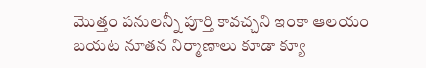మొత్తం పనులన్నీ పూర్తి కావచ్చని ఇంకా ఆలయం బయట నూతన నిర్మాణాలు కూడా క్యూ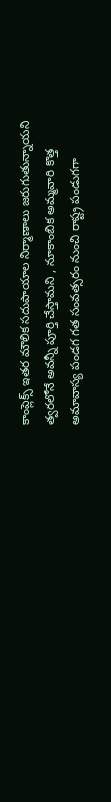కాంప్లెక్స్ ఇతర మౌలిక సదుపాయాల నిర్మాణాలు జరుగుతున్నాయని త్వరలోనే అవన్నీ పూర్తి చేస్తామని , నూకాంబిక అమ్మవారి కొత్త అమావాస్య పండగ గత సంవత్సరం నుంచి రాష్ట్ర పండుగగా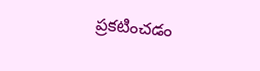ప్రకటించడం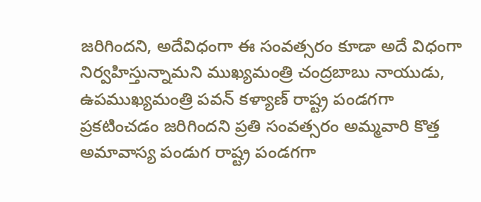జరిగిందని, అదేవిధంగా ఈ సంవత్సరం కూడా అదే విధంగా నిర్వహిస్తున్నామని ముఖ్యమంత్రి చంద్రబాబు నాయుడు, ఉపముఖ్యమంత్రి పవన్ కళ్యాణ్ రాష్ట్ర పండగగా ప్రకటించడం జరిగిందని ప్రతి సంవత్సరం అమ్మవారి కొత్త అమావాస్య పండుగ రాష్ట్ర పండగగా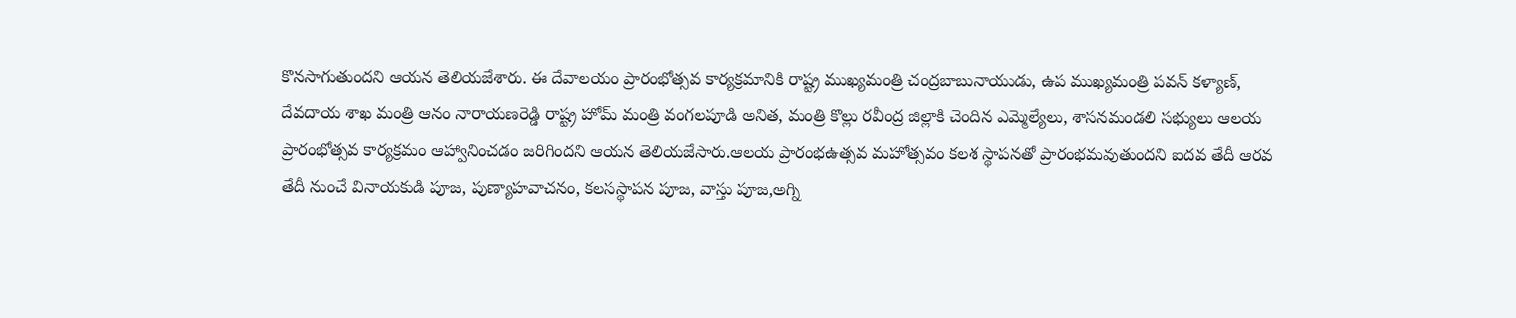కొనసాగుతుందని ఆయన తెలియజేశారు. ఈ దేవాలయం ప్రారంభోత్సవ కార్యక్రమానికి రాష్ట్ర ముఖ్యమంత్రి చంద్రబాబునాయుడు, ఉప ముఖ్యమంత్రి పవన్ కళ్యాణ్, దేవదాయ శాఖ మంత్రి ఆనం నారాయణరెడ్డి రాష్ట్ర హోమ్ మంత్రి వంగలపూడి అనిత, మంత్రి కొల్లు రవీంద్ర జిల్లాకి చెందిన ఎమ్మెల్యేలు, శాసనమండలి సభ్యులు ఆలయ ప్రారంభోత్సవ కార్యక్రమం ఆహ్వానించడం జరిగిందని ఆయన తెలియజేసారు.ఆలయ ప్రారంభఉత్సవ మహోత్సవం కలశ స్థాపనతో ప్రారంభమవుతుందని ఐదవ తేదీ ఆరవ తేదీ నుంచే వినాయకుడి పూజ, పుణ్యాహవాచనం, కలసస్థాపన పూజ, వాస్తు పూజ,అగ్ని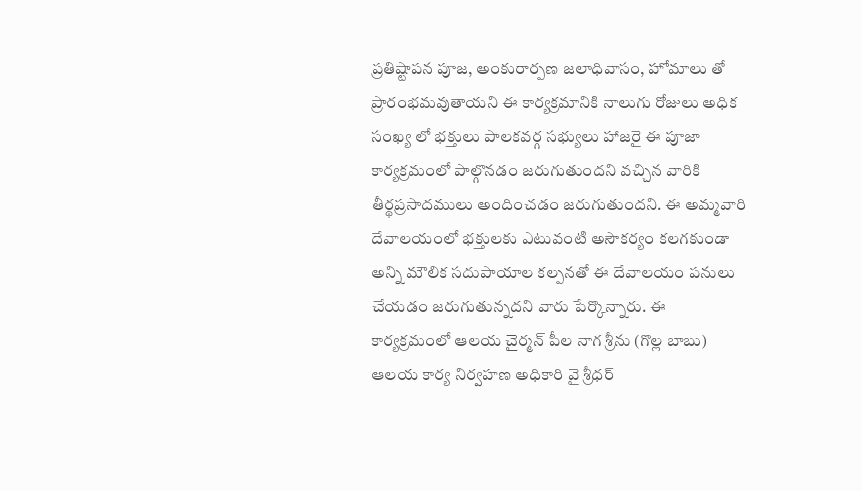ప్రతిష్టాపన పూజ, అంకురార్పణ జలాధివాసం, హోమాలు తో ప్రారంభమవుతాయని ఈ కార్యక్రమానికి నాలుగు రోజులు అధిక సంఖ్య లో భక్తులు పాలకవర్గ సభ్యులు హాజరై ఈ పూజా కార్యక్రమంలో పాల్గొనడం జరుగుతుందని వచ్చిన వారికి తీర్థప్రసాదములు అందించడం జరుగుతుందని. ఈ అమ్మవారి దేవాలయంలో భక్తులకు ఎటువంటి అసౌకర్యం కలగకుండా అన్ని మౌలిక సదుపాయాల కల్పనతో ఈ దేవాలయం పనులు చేయడం జరుగుతున్నదని వారు పేర్కొన్నారు. ఈ కార్యక్రమంలో ఆలయ చైర్మన్ పీల నాగ శ్రీను (గొల్ల బాబు) ఆలయ కార్య నిర్వహణ అధికారి వై శ్రీధర్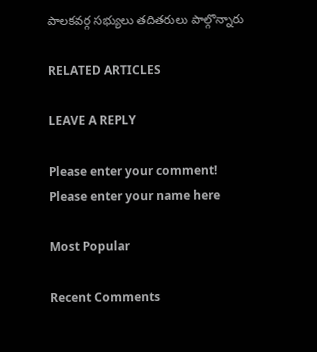పాలకవర్గ సభ్యులు తదితరులు పాల్గొన్నారు

RELATED ARTICLES

LEAVE A REPLY

Please enter your comment!
Please enter your name here

Most Popular

Recent Comments